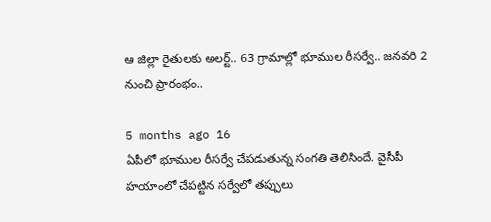ఆ జిల్లా రైతులకు అలర్ట్.. 63 గ్రామాల్లో భూముల రీసర్వే.. జనవరి 2 నుంచి ప్రారంభం..

5 months ago 16
ఏపీలో భూముల రీసర్వే చేపడుతున్న సంగతి తెలిసిందే. వైసీపీ హయాంలో చేపట్టిన సర్వేలో తప్పులు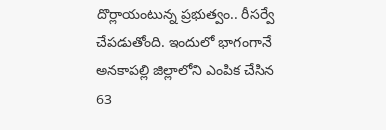దొర్లాయంటున్న ప్రభుత్వం.. రీసర్వే చేపడుతోంది. ఇందులో భాగంగానే అనకాపల్లి జిల్లాలోని ఎంపిక చేసిన 63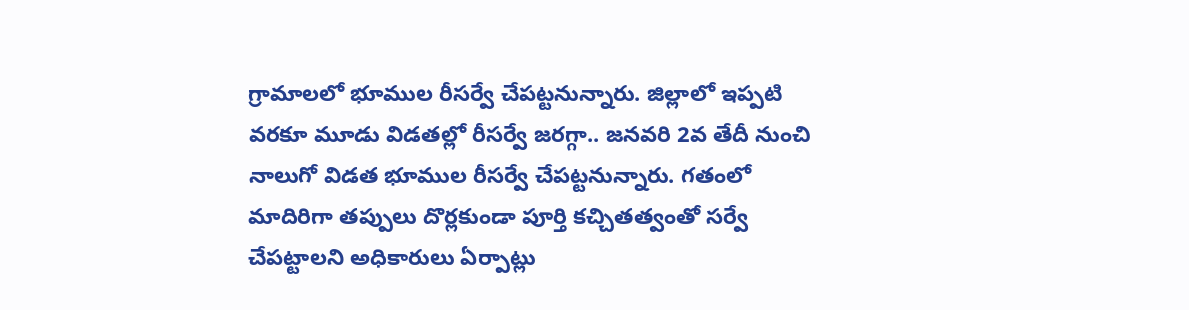గ్రామాలలో భూముల రీసర్వే చేపట్టనున్నారు. జిల్లాలో ఇప్పటి వరకూ మూడు విడతల్లో రీసర్వే జరగ్గా.. జనవరి 2వ తేదీ నుంచి నాలుగో విడత భూముల రీసర్వే చేపట్టనున్నారు. గతంలో మాదిరిగా తప్పులు దొర్లకుండా పూర్తి కచ్చితత్వంతో సర్వే చేపట్టాలని అధికారులు ఏర్పాట్లు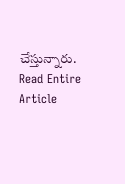చేస్తున్నారు.
Read Entire Article